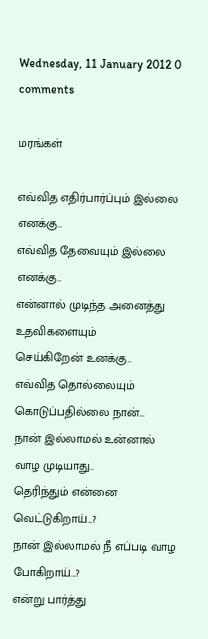Wednesday, 11 January 2012 0 comments

மரங்கள்

எவ்வித எதிர்பார்ப்பும் இல்லை எனக்கு..
எவ்வித தேவையும் இல்லை எனக்கு..
என்னால் முடிந்த அனைத்து உதவிகளையும்
செய்கிறேன் உனக்கு..
எவ்வித தொல்லையும் கொடுப்பதில்லை நான்...
நான் இல்லாமல் உன்னால் வாழ முடியாது..
தெரிந்தும் என்னை வெட்டுகிறாய்...?
நான் இல்லாமல் நீ எப்படி வாழ போகிறாய்...?
என்று பார்த்து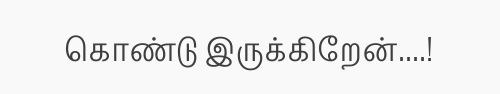கொண்டு இருக்கிறேன்....!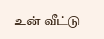உன் வீட்டு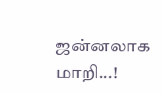ஜன்னலாக மாறி...!